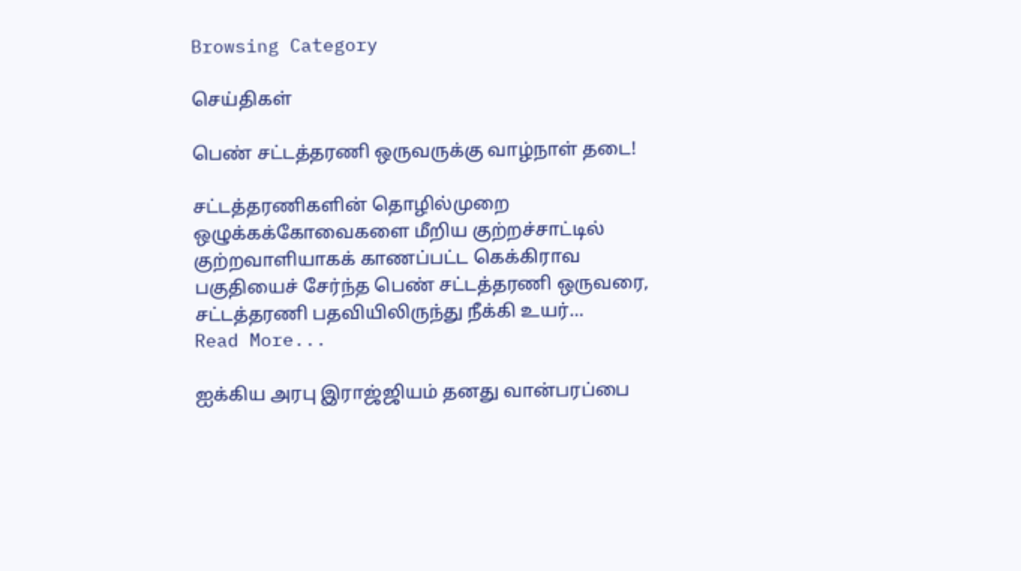Browsing Category

செய்திகள்

பெண் சட்டத்தரணி ஒருவருக்கு வாழ்நாள் தடை!

சட்டத்தரணிகளின் தொழில்முறை ஒழுக்கக்கோவைகளை மீறிய குற்றச்சாட்டில் குற்றவாளியாகக் காணப்பட்ட கெக்கிராவ பகுதியைச் சேர்ந்த பெண் சட்டத்தரணி ஒருவரை, சட்டத்தரணி பதவியிலிருந்து நீக்கி உயர்…
Read More...

ஐக்கிய அரபு இராஜ்ஜியம் தனது வான்பரப்பை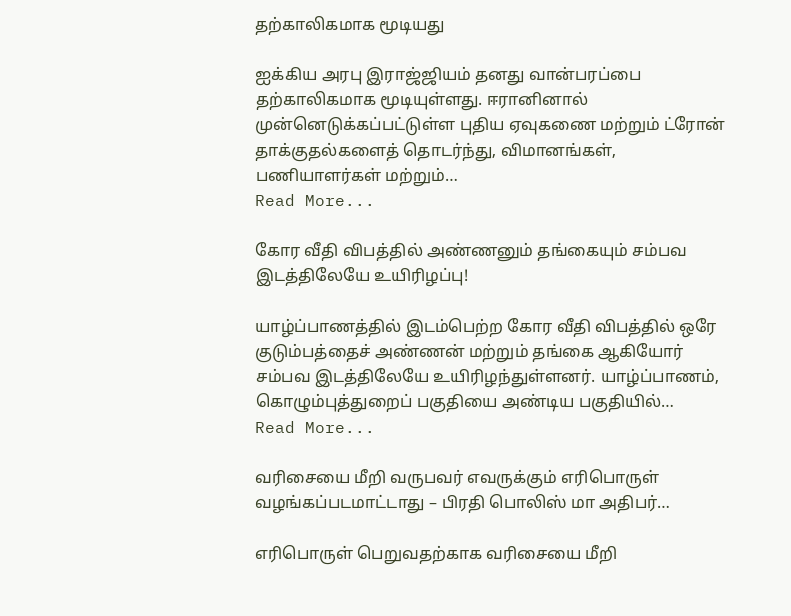தற்காலிகமாக மூடியது

ஐக்கிய அரபு இராஜ்ஜியம் தனது வான்பரப்பை தற்காலிகமாக மூடியுள்ளது. ஈரானினால் முன்னெடுக்கப்பட்டுள்ள புதிய ஏவுகணை மற்றும் ட்ரோன் தாக்குதல்களைத் தொடர்ந்து, விமானங்கள், பணியாளர்கள் மற்றும்…
Read More...

கோர வீதி விபத்தில் அண்ணனும் தங்கையும் சம்பவ இடத்திலேயே உயிரிழப்பு!

யாழ்ப்பாணத்தில் இடம்பெற்ற கோர வீதி விபத்தில் ஒரே குடும்பத்தைச் அண்ணன் மற்றும் தங்கை ஆகியோர் சம்பவ இடத்திலேயே உயிரிழந்துள்ளனர். யாழ்ப்பாணம், கொழும்புத்துறைப் பகுதியை அண்டிய பகுதியில்…
Read More...

வரிசையை மீறி வருபவர் எவருக்கும் எரிபொருள் வழங்கப்படமாட்டாது – பிரதி பொலிஸ் மா அதிபர்…

எரிபொருள் பெறுவதற்காக வரிசையை மீறி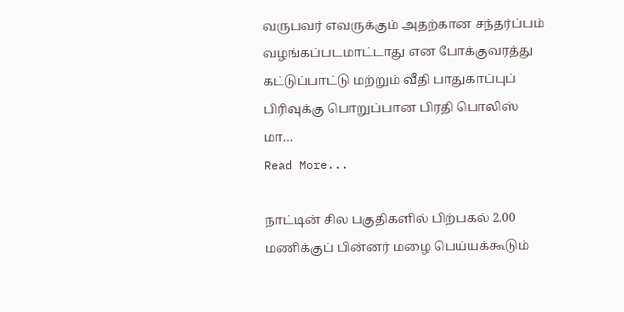வருபவர் எவருக்கும் அதற்கான சந்தர்ப்பம் வழங்கப்படமாட்டாது என போக்குவரத்து கட்டுப்பாட்டு மற்றும் வீதி பாதுகாப்புப் பிரிவுக்கு பொறுப்பான பிரதி பொலிஸ் மா…
Read More...

நாட்டின் சில பகுதிகளில் பிற்பகல் 2.00 மணிக்குப் பின்னர் மழை பெய்யக்கூடும்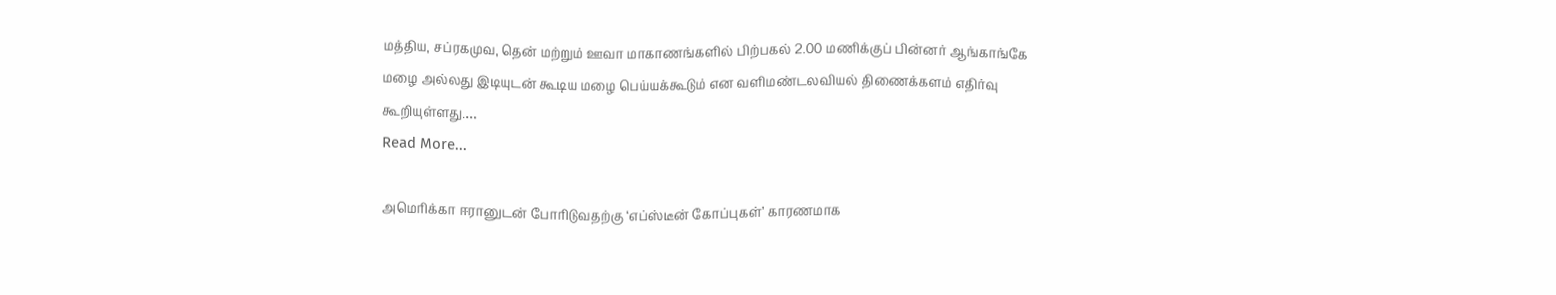மத்திய, சப்ரகமுவ, தென் மற்றும் ஊவா மாகாணங்களில் பிற்பகல் 2.00 மணிக்குப் பின்னர் ஆங்காங்கே மழை அல்லது இடியுடன் கூடிய மழை பெய்யக்கூடும் என வளிமண்டலவியல் திணைக்களம் எதிர்வு கூறியுள்ளது.…
Read More...

அமெரிக்கா ஈரானுடன் போரிடுவதற்கு ‘எப்ஸ்டீன் கோப்புகள்’ காரணமாக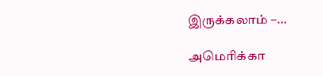இருக்கலாம் –…

அமெரிக்கா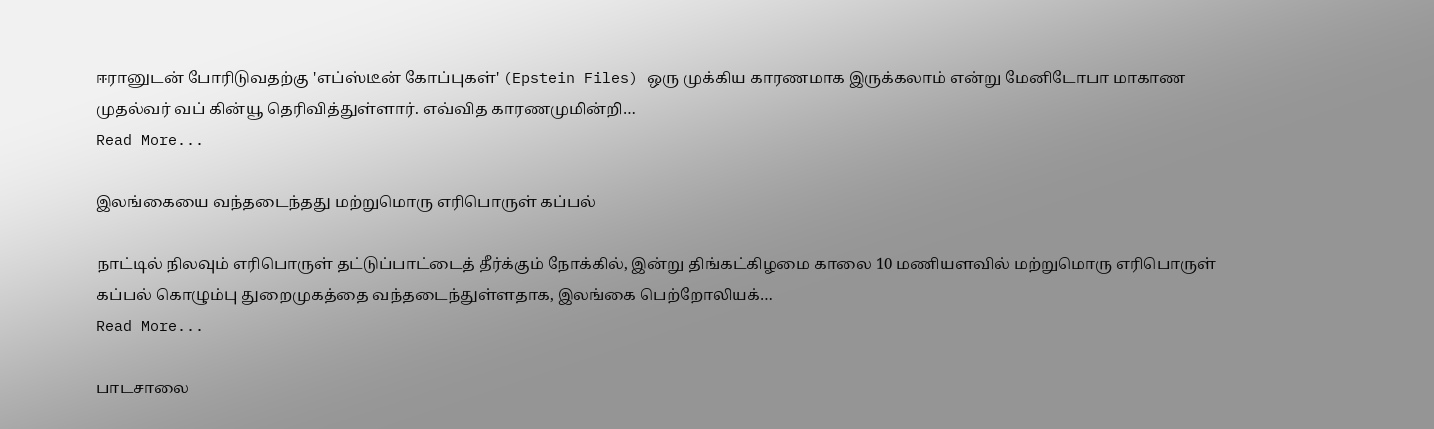ஈரானுடன் போரிடுவதற்கு 'எப்ஸ்டீன் கோப்புகள்' (Epstein Files) ஒரு முக்கிய காரணமாக இருக்கலாம் என்று மேனிடோபா மாகாண முதல்வர் வப் கின்யூ தெரிவித்துள்ளார். எவ்வித காரணமுமின்றி…
Read More...

இலங்கையை வந்தடைந்தது மற்றுமொரு எரிபொருள் கப்பல்

நாட்டில் நிலவும் எரிபொருள் தட்டுப்பாட்டைத் தீர்க்கும் நோக்கில், இன்று திங்கட்கிழமை காலை 10 மணியளவில் மற்றுமொரு எரிபொருள் கப்பல் கொழும்பு துறைமுகத்தை வந்தடைந்துள்ளதாக, இலங்கை பெற்றோலியக்…
Read More...

பாடசாலை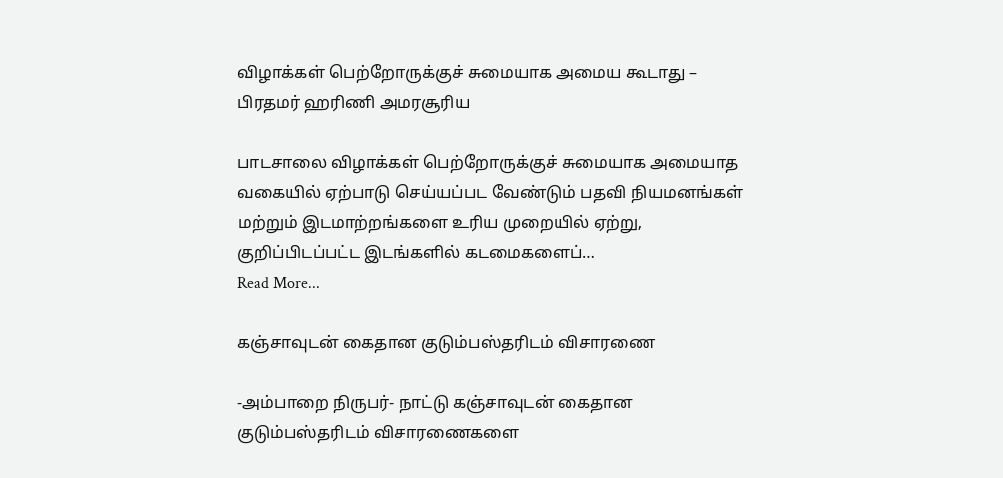விழாக்கள் பெற்றோருக்குச் சுமையாக அமைய கூடாது – பிரதமர் ஹரிணி அமரசூரிய

பாடசாலை விழாக்கள் பெற்றோருக்குச் சுமையாக அமையாத வகையில் ஏற்பாடு செய்யப்பட வேண்டும் பதவி நியமனங்கள் மற்றும் இடமாற்றங்களை உரிய முறையில் ஏற்று, குறிப்பிடப்பட்ட இடங்களில் கடமைகளைப்…
Read More...

கஞ்சாவுடன் கைதான குடும்பஸ்தரிடம் விசாரணை

-அம்பாறை நிருபர்- நாட்டு கஞ்சாவுடன் கைதான குடும்பஸ்தரிடம் விசாரணைகளை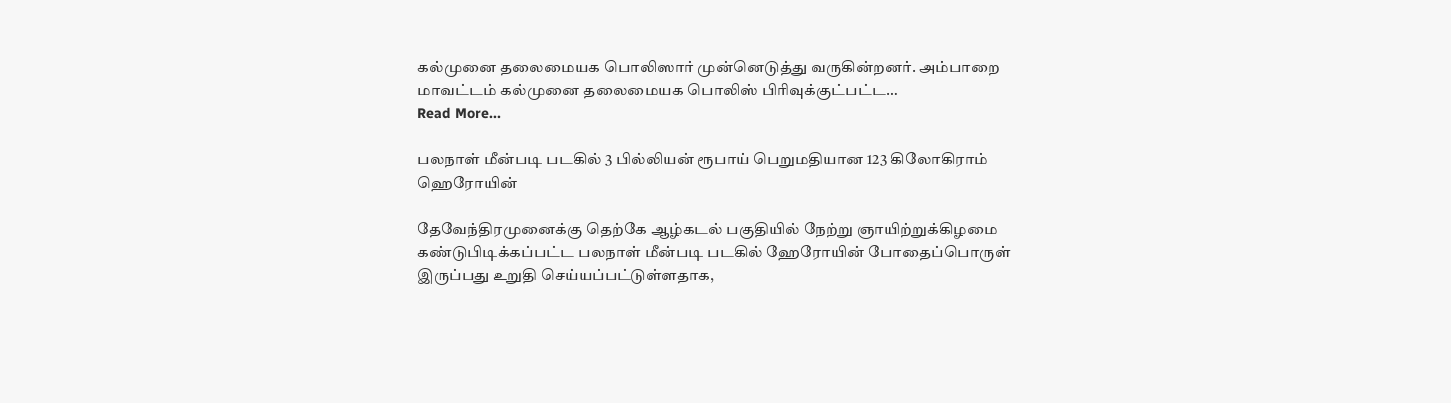கல்முனை தலைமையக பொலிஸார் முன்னெடுத்து வருகின்றனர். அம்பாறை மாவட்டம் கல்முனை தலைமையக பொலிஸ் பிரிவுக்குட்பட்ட…
Read More...

பலநாள் மீன்படி படகில் 3 பில்லியன் ரூபாய் பெறுமதியான 123 கிலோகிராம் ஹெரோயின்

தேவேந்திரமுனைக்கு தெற்கே ஆழ்கடல் பகுதியில் நேற்று ஞாயிற்றுக்கிழமை கண்டுபிடிக்கப்பட்ட பலநாள் மீன்படி படகில் ஹேரோயின் போதைப்பொருள் இருப்பது உறுதி செய்யப்பட்டுள்ளதாக,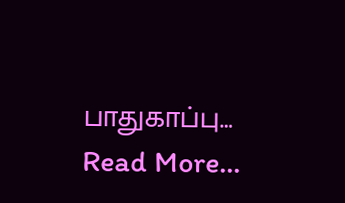பாதுகாப்பு…
Read More...